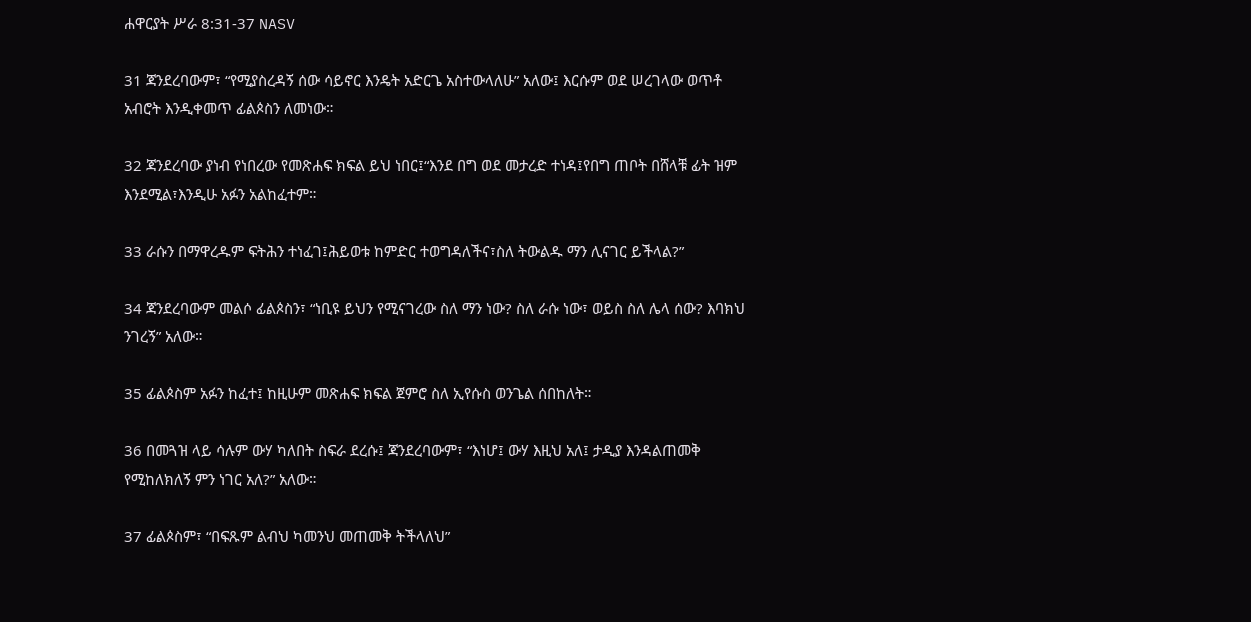ሐዋርያት ሥራ 8:31-37 NASV

31 ጃንደረባውም፣ “የሚያስረዳኝ ሰው ሳይኖር እንዴት አድርጌ አስተውላለሁ” አለው፤ እርሱም ወደ ሠረገላው ወጥቶ አብሮት እንዲቀመጥ ፊልጶስን ለመነው።

32 ጃንደረባው ያነብ የነበረው የመጽሐፍ ክፍል ይህ ነበር፤“እንደ በግ ወደ መታረድ ተነዳ፤የበግ ጠቦት በሸላቹ ፊት ዝም እንደሚል፣እንዲሁ አፉን አልከፈተም።

33 ራሱን በማዋረዱም ፍትሕን ተነፈገ፤ሕይወቱ ከምድር ተወግዳለችና፣ስለ ትውልዱ ማን ሊናገር ይችላል?”

34 ጃንደረባውም መልሶ ፊልጶስን፣ “ነቢዩ ይህን የሚናገረው ስለ ማን ነው? ስለ ራሱ ነው፣ ወይስ ስለ ሌላ ሰው? እባክህ ንገረኝ” አለው።

35 ፊልጶስም አፉን ከፈተ፤ ከዚሁም መጽሐፍ ክፍል ጀምሮ ስለ ኢየሱስ ወንጌል ሰበከለት።

36 በመጓዝ ላይ ሳሉም ውሃ ካለበት ስፍራ ደረሱ፤ ጃንደረባውም፣ “እነሆ፤ ውሃ እዚህ አለ፤ ታዲያ እንዳልጠመቅ የሚከለክለኝ ምን ነገር አለ?” አለው።

37 ፊልጶስም፣ “በፍጹም ልብህ ካመንህ መጠመቅ ትችላለህ”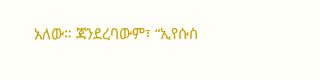አለው። ጃንደረባውም፣ “ኢየሱስ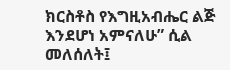ክርስቶስ የእግዚአብሔር ልጅ እንደሆነ አምናለሁ” ሲል መለሰለት፤